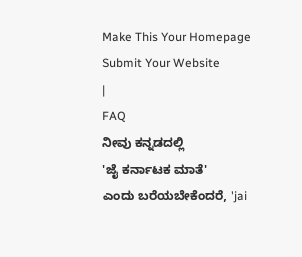Make This Your Homepage
Submit Your Website
|
FAQ
ನೀವು ಕನ್ನಡದಲ್ಲಿ
'ಜೈ ಕರ್ನಾಟಕ ಮಾತೆ'
ಎಂದು ಬರೆಯಬೇಕೆಂದರೆ, 'jai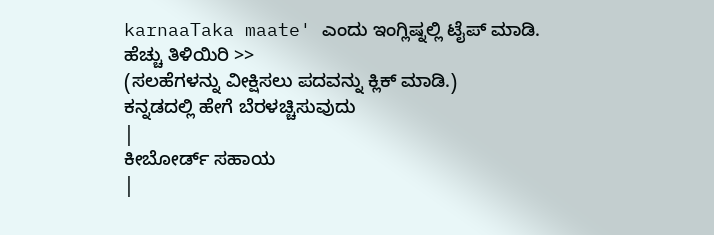karnaaTaka maate' ಎಂದು ಇಂಗ್ಲಿಷ್ನಲ್ಲಿ ಟೈಪ್ ಮಾಡಿ.
ಹೆಚ್ಚು ತಿಳಿಯಿರಿ >>
(ಸಲಹೆಗಳನ್ನು ವೀಕ್ಷಿಸಲು ಪದವನ್ನು ಕ್ಲಿಕ್ ಮಾಡಿ.)
ಕನ್ನಡದಲ್ಲಿ ಹೇಗೆ ಬೆರಳಚ್ಚಿಸುವುದು
|
ಕೀಬೋರ್ಡ್ ಸಹಾಯ
|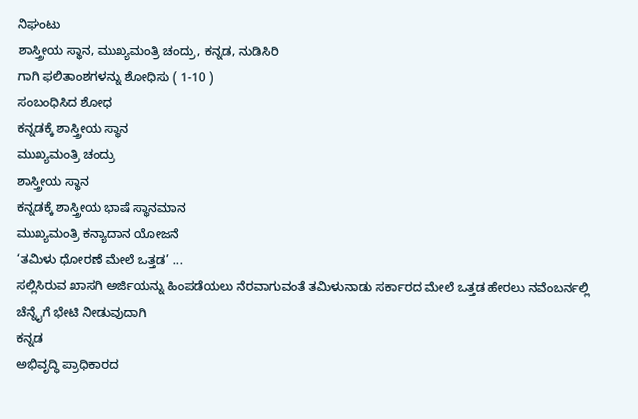ನಿಘಂಟು
ಶಾಸ್ತ್ರೀಯ ಸ್ಥಾನ, ಮುಖ್ಯಮಂತ್ರಿ ಚಂದ್ರು, ಕನ್ನಡ, ನುಡಿಸಿರಿ
ಗಾಗಿ ಫಲಿತಾಂಶಗಳನ್ನು ಶೋಧಿಸು ( 1-10 )
ಸಂಬಂಧಿಸಿದ ಶೋಧ
ಕನ್ನಡಕ್ಕೆ ಶಾಸ್ತ್ರೀಯ ಸ್ಥಾನ
ಮುಖ್ಯಮಂತ್ರಿ ಚಂದ್ರು
ಶಾಸ್ತ್ರೀಯ ಸ್ಥಾನ
ಕನ್ನಡಕ್ಕೆ ಶಾಸ್ತ್ರೀಯ ಭಾಷೆ ಸ್ಥಾನಮಾನ
ಮುಖ್ಯಮಂತ್ರಿ ಕನ್ಯಾದಾನ ಯೋಜನೆ
‘ತಮಿಳು ಧೋರಣೆ ಮೇಲೆ ಒತ್ತಡ’ ...
ಸಲ್ಲಿಸಿರುವ ಖಾಸಗಿ ಅರ್ಜಿಯನ್ನು ಹಿಂಪಡೆಯಲು ನೆರವಾಗುವಂತೆ ತಮಿಳುನಾಡು ಸರ್ಕಾರದ ಮೇಲೆ ಒತ್ತಡ ಹೇರಲು ನವೆಂಬರ್ನಲ್ಲಿ ಚೆನ್ನೈಗೆ ಭೇಟಿ ನೀಡುವುದಾಗಿ
ಕನ್ನಡ
ಅಭಿವೃದ್ಧಿ ಪ್ರಾಧಿಕಾರದ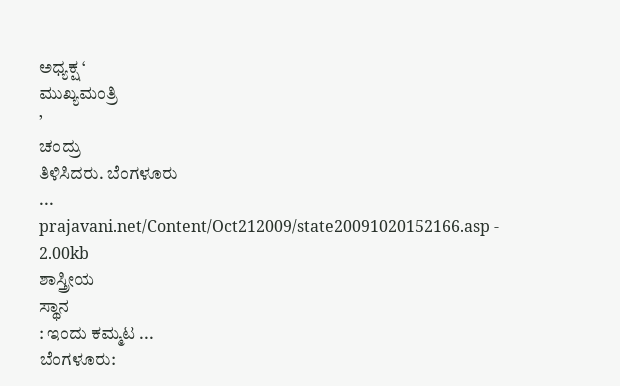ಅಧ್ಯಕ್ಷ ‘
ಮುಖ್ಯಮಂತ್ರಿ
’
ಚಂದ್ರು
ತಿಳಿಸಿದರು. ಬೆಂಗಳೂರು
...
prajavani.net/Content/Oct212009/state20091020152166.asp - 2.00kb
ಶಾಸ್ತ್ರೀಯ
ಸ್ಥಾನ
: ಇಂದು ಕಮ್ಮಟ ...
ಬೆಂಗಳೂರು: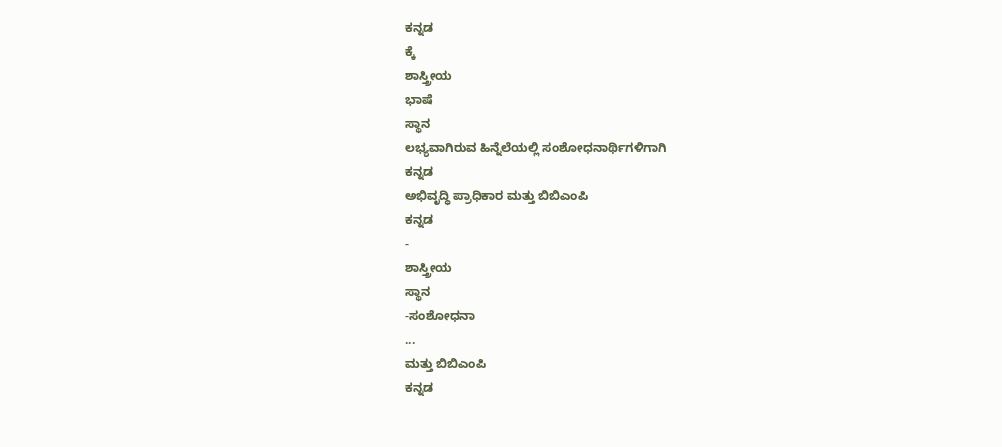ಕನ್ನಡ
ಕ್ಕೆ
ಶಾಸ್ತ್ರೀಯ
ಭಾಷೆ
ಸ್ಥಾನ
ಲಭ್ಯವಾಗಿರುವ ಹಿನ್ನೆಲೆಯಲ್ಲಿ ಸಂಶೋಧನಾರ್ಥಿಗಳಿಗಾಗಿ
ಕನ್ನಡ
ಅಭಿವೃದ್ಧಿ ಪ್ರಾಧಿಕಾರ ಮತ್ತು ಬಿಬಿಎಂಪಿ
ಕನ್ನಡ
-
ಶಾಸ್ತ್ರೀಯ
ಸ್ಥಾನ
-ಸಂಶೋಧನಾ
...
ಮತ್ತು ಬಿಬಿಎಂಪಿ
ಕನ್ನಡ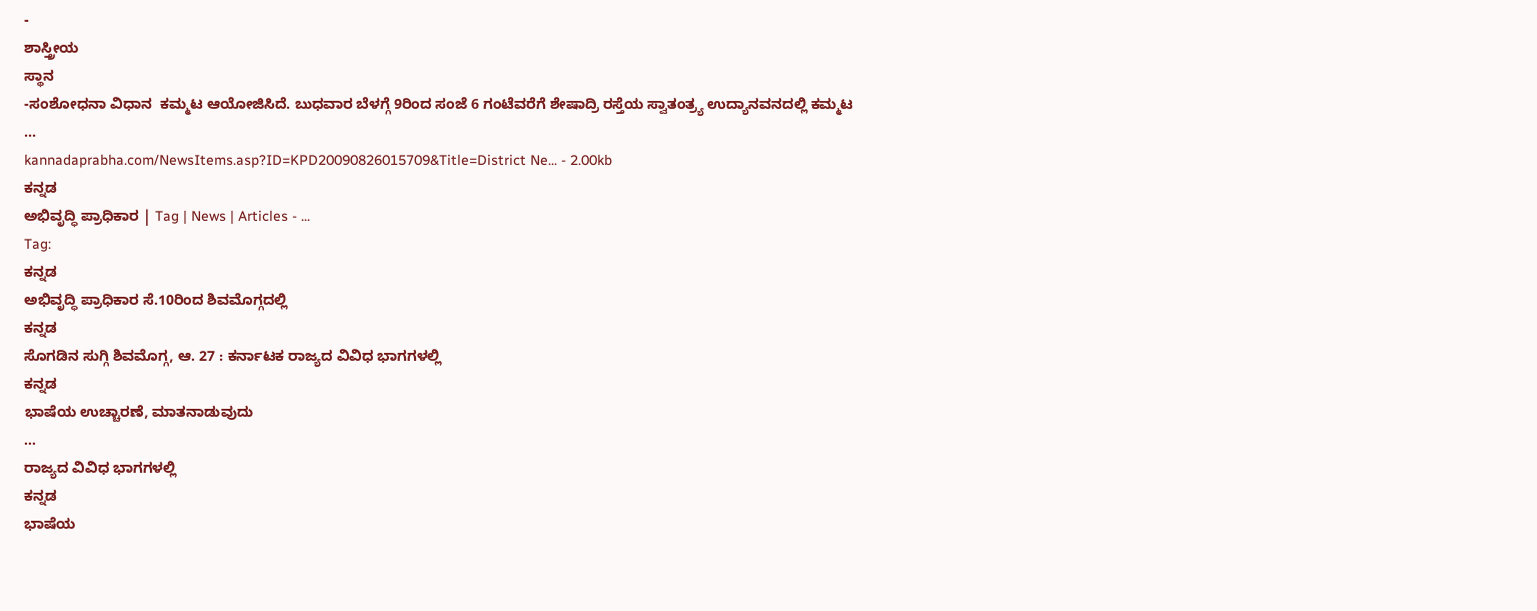-
ಶಾಸ್ತ್ರೀಯ
ಸ್ಥಾನ
-ಸಂಶೋಧನಾ ವಿಧಾನ  ಕಮ್ಮಟ ಆಯೋಜಿಸಿದೆ. ಬುಧವಾರ ಬೆಳಗ್ಗೆ 9ರಿಂದ ಸಂಜೆ 6 ಗಂಟೆವರೆಗೆ ಶೇಷಾದ್ರಿ ರಸ್ತೆಯ ಸ್ವಾತಂತ್ರ್ಯ ಉದ್ಯಾನವನದಲ್ಲಿ ಕಮ್ಮಟ
...
kannadaprabha.com/NewsItems.asp?ID=KPD20090826015709&Title=District Ne... - 2.00kb
ಕನ್ನಡ
ಅಭಿವೃದ್ಧಿ ಪ್ರಾಧಿಕಾರ | Tag | News | Articles - ...
Tag:
ಕನ್ನಡ
ಅಭಿವೃದ್ಧಿ ಪ್ರಾಧಿಕಾರ ಸೆ.10ರಿಂದ ಶಿವಮೊಗ್ಗದಲ್ಲಿ
ಕನ್ನಡ
ಸೊಗಡಿನ ಸುಗ್ಗಿ ಶಿವಮೊಗ್ಗ, ಆ. 27 : ಕರ್ನಾಟಕ ರಾಜ್ಯದ ವಿವಿಧ ಭಾಗಗಳಲ್ಲಿ
ಕನ್ನಡ
ಭಾಷೆಯ ಉಚ್ಚಾರಣೆ, ಮಾತನಾಡುವುದು
...
ರಾಜ್ಯದ ವಿವಿಧ ಭಾಗಗಳಲ್ಲಿ
ಕನ್ನಡ
ಭಾಷೆಯ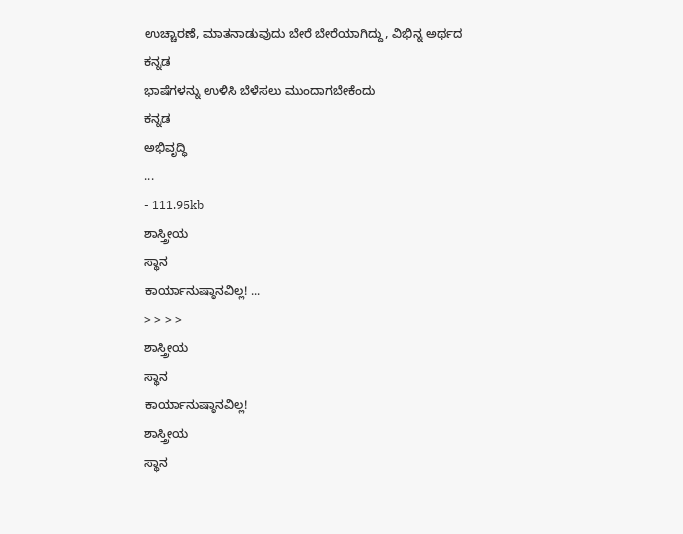ಉಚ್ಚಾರಣೆ, ಮಾತನಾಡುವುದು ಬೇರೆ ಬೇರೆಯಾಗಿದ್ದು, ವಿಭಿನ್ನ ಅರ್ಥದ
ಕನ್ನಡ
ಭಾಷೆಗಳನ್ನು ಉಳಿಸಿ ಬೆಳೆಸಲು ಮುಂದಾಗಬೇಕೆಂದು
ಕನ್ನಡ
ಅಭಿವೃದ್ಧಿ
...
- 111.95kb
ಶಾಸ್ತ್ರೀಯ
ಸ್ಥಾನ
ಕಾರ್ಯಾನುಷ್ಠಾನವಿಲ್ಲ! ...
> > > >
ಶಾಸ್ತ್ರೀಯ
ಸ್ಥಾನ
ಕಾರ್ಯಾನುಷ್ಠಾನವಿಲ್ಲ!
ಶಾಸ್ತ್ರೀಯ
ಸ್ಥಾನ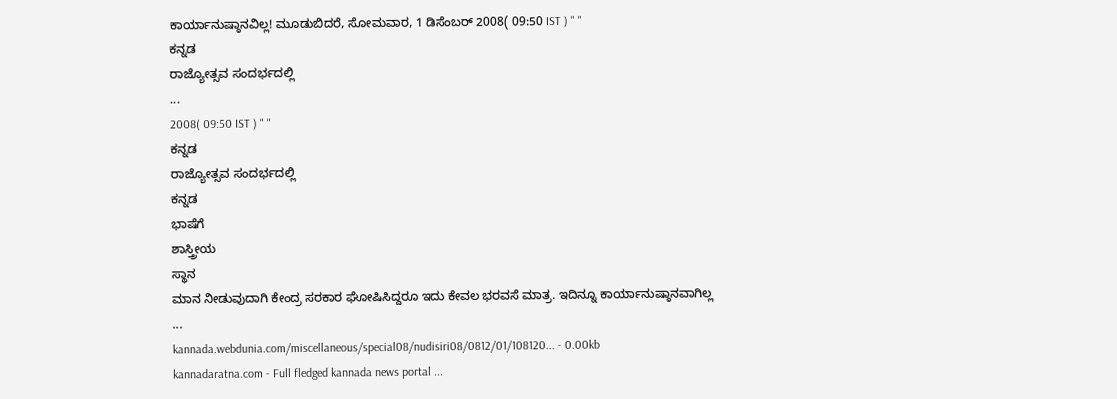ಕಾರ್ಯಾನುಷ್ಠಾನವಿಲ್ಲ! ಮೂಡುಬಿದರೆ, ಸೋಮವಾರ, 1 ಡಿಸೆಂಬರ್ 2008( 09:50 IST ) " "
ಕನ್ನಡ
ರಾಜ್ಯೋತ್ಸವ ಸಂದರ್ಭದಲ್ಲಿ
...
2008( 09:50 IST ) " "
ಕನ್ನಡ
ರಾಜ್ಯೋತ್ಸವ ಸಂದರ್ಭದಲ್ಲಿ
ಕನ್ನಡ
ಭಾಷೆಗೆ
ಶಾಸ್ತ್ರೀಯ
ಸ್ಥಾನ
ಮಾನ ನೀಡುವುದಾಗಿ ಕೇಂದ್ರ ಸರಕಾರ ಘೋಷಿಸಿದ್ದರೂ ಇದು ಕೇವಲ ಭರವಸೆ ಮಾತ್ರ. ಇದಿನ್ನೂ ಕಾರ್ಯಾನುಷ್ಠಾನವಾಗಿಲ್ಲ
...
kannada.webdunia.com/miscellaneous/special08/nudisiri08/0812/01/108120... - 0.00kb
kannadaratna.com - Full fledged kannada news portal ...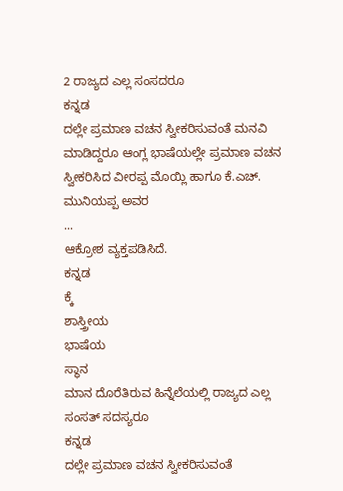2 ರಾಜ್ಯದ ಎಲ್ಲ ಸಂಸದರೂ
ಕನ್ನಡ
ದಲ್ಲೇ ಪ್ರಮಾಣ ವಚನ ಸ್ವೀಕರಿಸುವಂತೆ ಮನವಿ ಮಾಡಿದ್ದರೂ ಆಂಗ್ಲ ಭಾಷೆಯಲ್ಲೇ ಪ್ರಮಾಣ ವಚನ ಸ್ವೀಕರಿಸಿದ ವೀರಪ್ಪ ಮೊಯ್ಲಿ ಹಾಗೂ ಕೆ.ಎಚ್. ಮುನಿಯಪ್ಪ ಅವರ
...
ಆಕ್ರೋಶ ವ್ಯಕ್ತಪಡಿಸಿದೆ.
ಕನ್ನಡ
ಕ್ಕೆ
ಶಾಸ್ತ್ರೀಯ
ಭಾಷೆಯ
ಸ್ಥಾನ
ಮಾನ ದೊರೆತಿರುವ ಹಿನ್ನೆಲೆಯಲ್ಲಿ ರಾಜ್ಯದ ಎಲ್ಲ ಸಂಸತ್ ಸದಸ್ಯರೂ
ಕನ್ನಡ
ದಲ್ಲೇ ಪ್ರಮಾಣ ವಚನ ಸ್ವೀಕರಿಸುವಂತೆ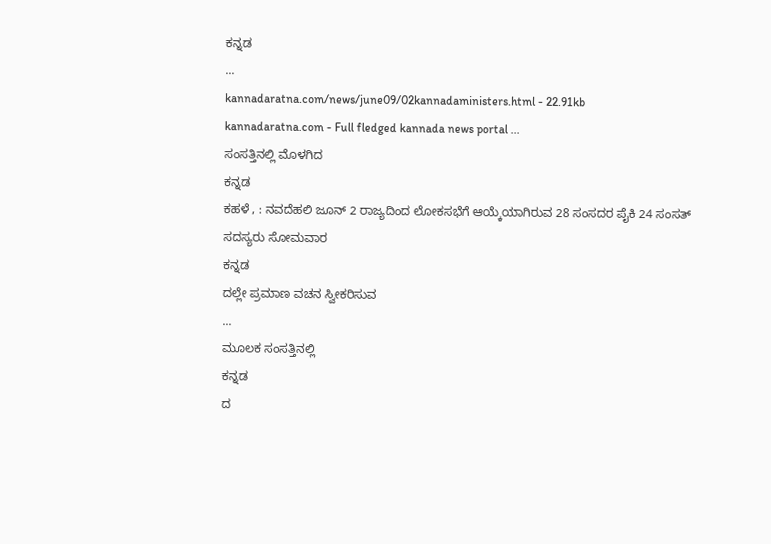ಕನ್ನಡ
...
kannadaratna.com/news/june09/02kannadaministers.html - 22.91kb
kannadaratna.com - Full fledged kannada news portal ...
ಸಂಸತ್ತಿನಲ್ಲಿ ಮೊಳಗಿದ
ಕನ್ನಡ
ಕಹಳೆ , : ನವದೆಹಲಿ ಜೂನ್ 2 ರಾಜ್ಯದಿಂದ ಲೋಕಸಭೆಗೆ ಆಯ್ಕೆಯಾಗಿರುವ 28 ಸಂಸದರ ಪೈಕಿ 24 ಸಂಸತ್ ಸದಸ್ಯರು ಸೋಮವಾರ
ಕನ್ನಡ
ದಲ್ಲೇ ಪ್ರಮಾಣ ವಚನ ಸ್ವೀಕರಿಸುವ
...
ಮೂಲಕ ಸಂಸತ್ತಿನಲ್ಲಿ
ಕನ್ನಡ
ದ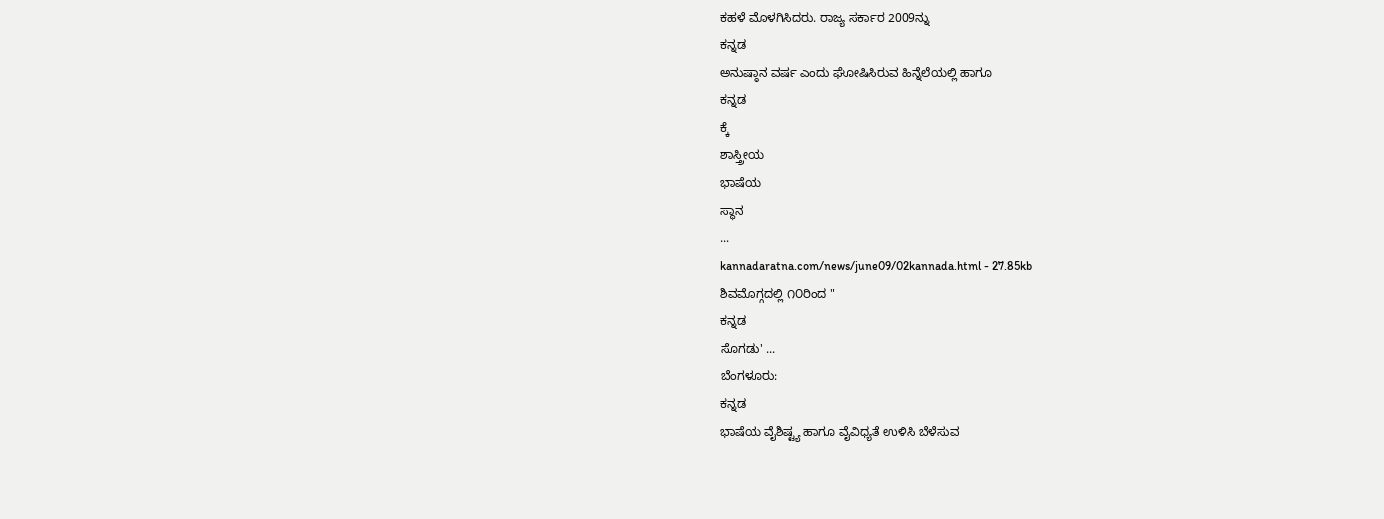ಕಹಳೆ ಮೊಳಗಿಸಿದರು. ರಾಜ್ಯ ಸರ್ಕಾರ 2009ನ್ನು
ಕನ್ನಡ
ಅನುಷ್ಠಾನ ವರ್ಷ ಎಂದು ಘೋಷಿಸಿರುವ ಹಿನ್ನೆಲೆಯಲ್ಲಿ ಹಾಗೂ
ಕನ್ನಡ
ಕ್ಕೆ
ಶಾಸ್ತ್ರೀಯ
ಭಾಷೆಯ
ಸ್ಥಾನ
...
kannadaratna.com/news/june09/02kannada.html - 27.85kb
ಶಿವಮೊಗ್ಗದಲ್ಲಿ ೧೦ರಿಂದ "
ಕನ್ನಡ
ಸೊಗಡು' ...
ಬೆಂಗಳೂರು:
ಕನ್ನಡ
ಭಾಷೆಯ ವೈಶಿಷ್ಟ್ಯ ಹಾಗೂ ವೈವಿಧ್ಯತೆ ಉಳಿಸಿ ಬೆಳೆಸುವ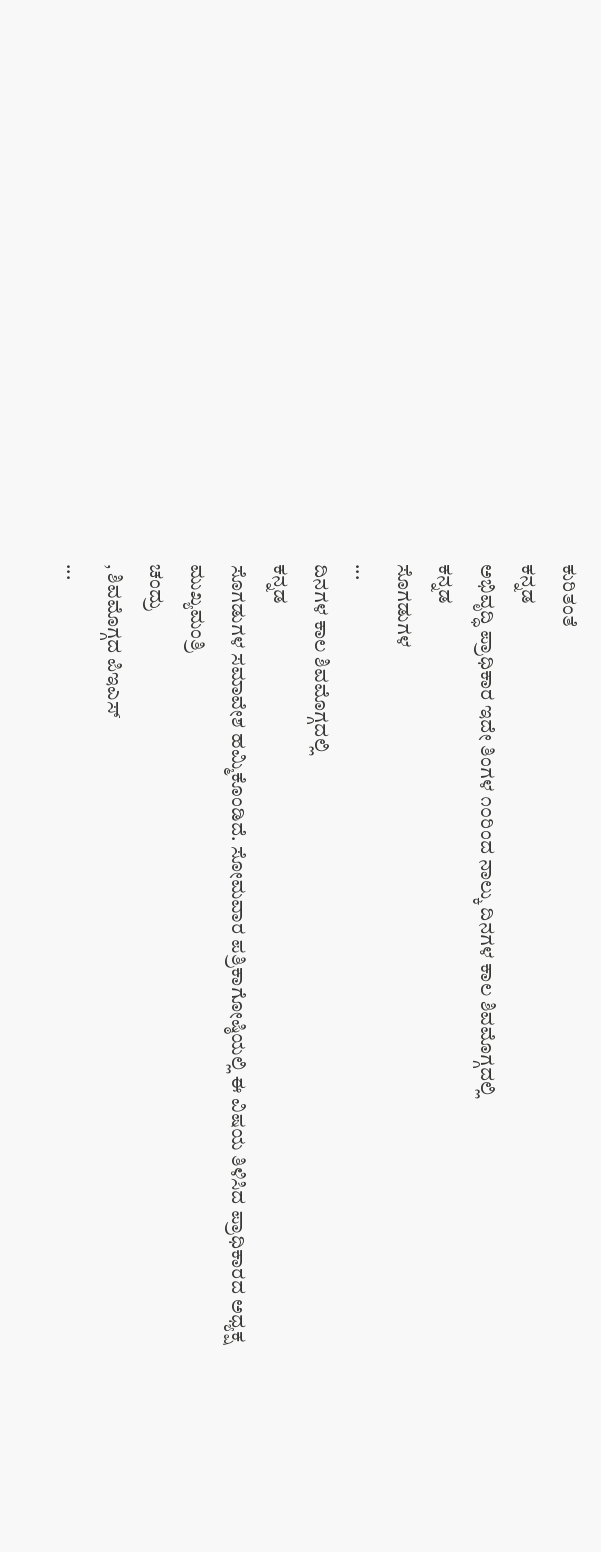ಕುರಿತಂತೆ
ಕನ್ನಡ
ಅಭಿವೃದ್ಧಿ ಪ್ರಾಧಿಕಾರ ಇದೇ ತಿಂಗಳ ೧೦ರಿಂದ ನಾಲ್ಕು ದಿನಗಳ ಕಾಲ ಶಿವಮೊಗ್ಗದಲ್ಲಿ
ಕನ್ನಡ
ಸೊಗಡುಗಳ
...
ದಿನಗಳ ಕಾಲ ಶಿವಮೊಗ್ಗದಲ್ಲಿ
ಕನ್ನಡ
ಸೊಗಡುಗಳ ಸಮಾವೇಶ ಹಮ್ಮಿಕೊಂಡಿದೆ. ಸೋಮವಾರ ಪತ್ರಿಕಾಗೋಷ್ಠಿಯಲ್ಲಿ ಈ ವಿಷಯ ತಿಳಿಸಿದ ಪ್ರಾಧಿಕಾರದ ಅಧ್ಯಕ್ಷ
ಮುಖ್ಯಮಂತ್ರಿ
ಚಂದ್ರು
, ಶಿವಮೊಗ್ಗದ ಪಿಇಎಸ್
...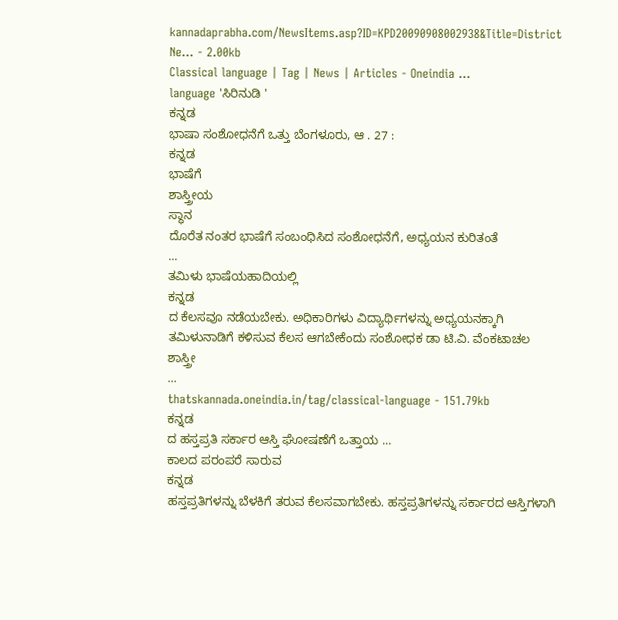kannadaprabha.com/NewsItems.asp?ID=KPD20090908002938&Title=District Ne... - 2.00kb
Classical language | Tag | News | Articles - Oneindia ...
language 'ಸಿರಿನುಡಿ '
ಕನ್ನಡ
ಭಾಷಾ ಸಂಶೋಧನೆಗೆ ಒತ್ತು ಬೆಂಗಳೂರು, ಆ . 27 :
ಕನ್ನಡ
ಭಾಷೆಗೆ
ಶಾಸ್ತ್ರೀಯ
ಸ್ಥಾನ
ದೊರೆತ ನಂತರ ಭಾಷೆಗೆ ಸಂಬಂಧಿಸಿದ ಸಂಶೋಧನೆಗೆ, ಅಧ್ಯಯನ ಕುರಿತಂತೆ
...
ತಮಿಳು ಭಾಷೆಯಹಾದಿಯಲ್ಲಿ
ಕನ್ನಡ
ದ ಕೆಲಸವೂ ನಡೆಯಬೇಕು. ಅಧಿಕಾರಿಗಳು ವಿದ್ಯಾರ್ಥಿಗಳನ್ನು ಅಧ್ಯಯನಕ್ಕಾಗಿ ತಮಿಳುನಾಡಿಗೆ ಕಳಿಸುವ ಕೆಲಸ ಆಗಬೇಕೆಂದು ಸಂಶೋಧಕ ಡಾ ಟಿ.ವಿ. ವೆಂಕಟಾಚಲ ಶಾಸ್ತ್ರೀ
...
thatskannada.oneindia.in/tag/classical-language - 151.79kb
ಕನ್ನಡ
ದ ಹಸ್ತಪ್ರತಿ ಸರ್ಕಾರ ಆಸ್ತಿ ಘೋಷಣೆಗೆ ಒತ್ತಾಯ ...
ಕಾಲದ ಪರಂಪರೆ ಸಾರುವ
ಕನ್ನಡ
ಹಸ್ತಪ್ರತಿಗಳನ್ನು ಬೆಳಕಿಗೆ ತರುವ ಕೆಲಸವಾಗಬೇಕು. ಹಸ್ತಪ್ರತಿಗಳನ್ನು ಸರ್ಕಾರದ ಆಸ್ತಿಗಳಾಗಿ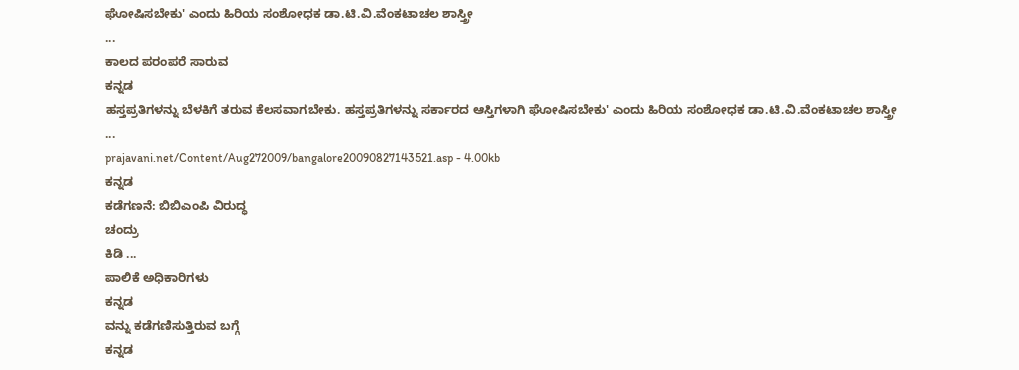ಘೋಷಿಸಬೇಕು' ಎಂದು ಹಿರಿಯ ಸಂಶೋಧಕ ಡಾ.ಟಿ.ವಿ.ವೆಂಕಟಾಚಲ ಶಾಸ್ತ್ರೀ
...
ಕಾಲದ ಪರಂಪರೆ ಸಾರುವ
ಕನ್ನಡ
ಹಸ್ತಪ್ರತಿಗಳನ್ನು ಬೆಳಕಿಗೆ ತರುವ ಕೆಲಸವಾಗಬೇಕು. ಹಸ್ತಪ್ರತಿಗಳನ್ನು ಸರ್ಕಾರದ ಆಸ್ತಿಗಳಾಗಿ ಘೋಷಿಸಬೇಕು' ಎಂದು ಹಿರಿಯ ಸಂಶೋಧಕ ಡಾ.ಟಿ.ವಿ.ವೆಂಕಟಾಚಲ ಶಾಸ್ತ್ರೀ
...
prajavani.net/Content/Aug272009/bangalore20090827143521.asp - 4.00kb
ಕನ್ನಡ
ಕಡೆಗಣನೆ: ಬಿಬಿಎಂಪಿ ವಿರುದ್ಧ
ಚಂದ್ರು
ಕಿಡಿ ...
ಪಾಲಿಕೆ ಅಧಿಕಾರಿಗಳು
ಕನ್ನಡ
ವನ್ನು ಕಡೆಗಣಿಸುತ್ತಿರುವ ಬಗ್ಗೆ
ಕನ್ನಡ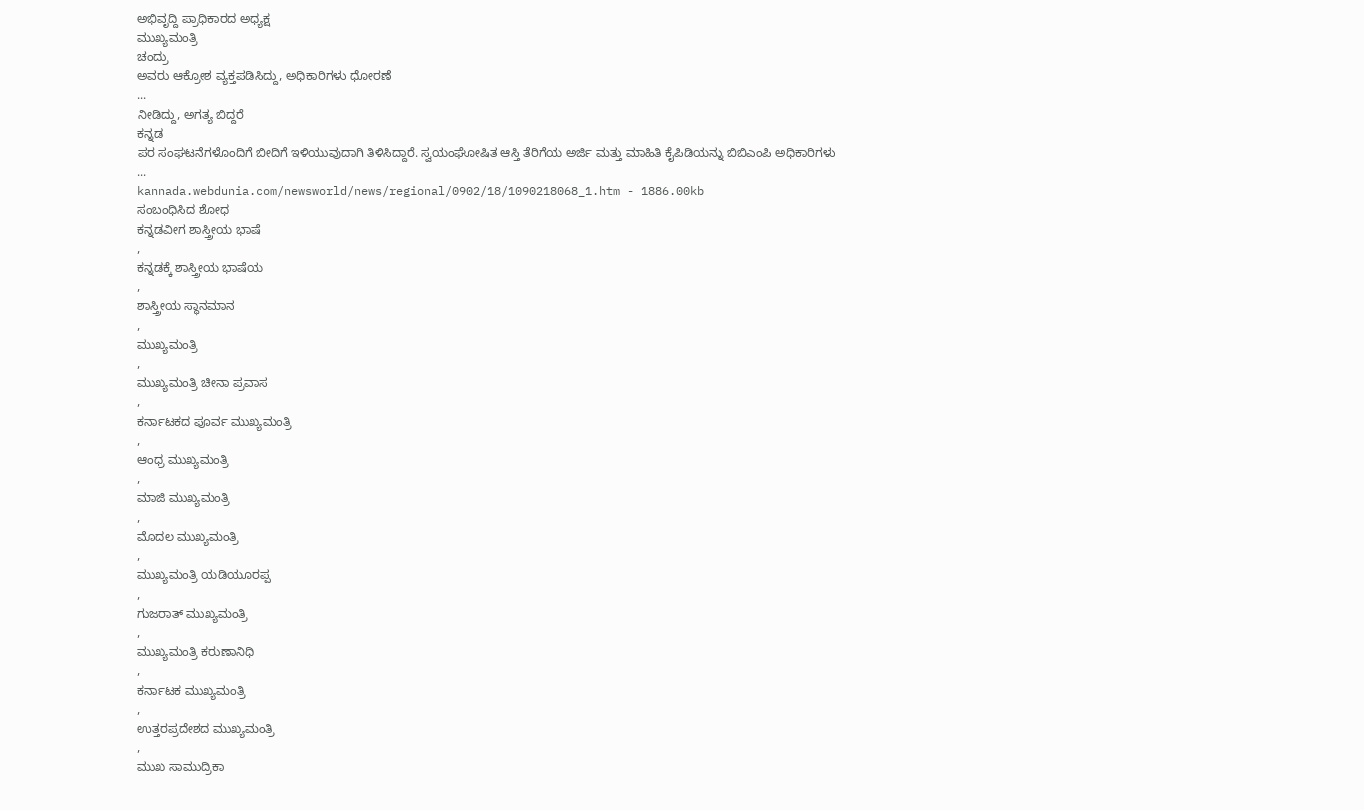ಅಭಿವೃದ್ದಿ ಪ್ರಾಧಿಕಾರದ ಅಧ್ಯಕ್ಷ
ಮುಖ್ಯಮಂತ್ರಿ
ಚಂದ್ರು
ಅವರು ಆಕ್ರೋಶ ವ್ಯಕ್ತಪಡಿಸಿದ್ದು, ಅಧಿಕಾರಿಗಳು ಧೋರಣೆ
...
ನೀಡಿದ್ದು, ಅಗತ್ಯ ಬಿದ್ದರೆ
ಕನ್ನಡ
ಪರ ಸಂಘಟನೆಗಳೊಂದಿಗೆ ಬೀದಿಗೆ ಇಳಿಯುವುದಾಗಿ ತಿಳಿಸಿದ್ದಾರೆ. ಸ್ವಯಂಘೋಷಿತ ಆಸ್ತಿ ತೆರಿಗೆಯ ಅರ್ಜಿ ಮತ್ತು ಮಾಹಿತಿ ಕೈಪಿಡಿಯನ್ನು ಬಿಬಿಎಂಪಿ ಅಧಿಕಾರಿಗಳು
...
kannada.webdunia.com/newsworld/news/regional/0902/18/1090218068_1.htm - 1886.00kb
ಸಂಬಂಧಿಸಿದ ಶೋಧ
ಕನ್ನಡವೀಗ ಶಾಸ್ತ್ರೀಯ ಭಾಷೆ
,
ಕನ್ನಡಕ್ಕೆ ಶಾಸ್ತ್ರೀಯ ಭಾಷೆಯ
,
ಶಾಸ್ತ್ರೀಯ ಸ್ಥಾನಮಾನ
,
ಮುಖ್ಯಮಂತ್ರಿ
,
ಮುಖ್ಯಮಂತ್ರಿ ಚೀನಾ ಪ್ರವಾಸ
,
ಕರ್ನಾಟಕದ ಪೂರ್ವ ಮುಖ್ಯಮಂತ್ರಿ
,
ಆಂಧ್ರ ಮುಖ್ಯಮಂತ್ರಿ
,
ಮಾಜಿ ಮುಖ್ಯಮಂತ್ರಿ
,
ಮೊದಲ ಮುಖ್ಯಮಂತ್ರಿ
,
ಮುಖ್ಯಮಂತ್ರಿ ಯಡಿಯೂರಪ್ಪ
,
ಗುಜರಾತ್ ಮುಖ್ಯಮಂತ್ರಿ
,
ಮುಖ್ಯಮಂತ್ರಿ ಕರುಣಾನಿಧಿ
,
ಕರ್ನಾಟಕ ಮುಖ್ಯಮಂತ್ರಿ
,
ಉತ್ತರಪ್ರದೇಶದ ಮುಖ್ಯಮಂತ್ರಿ
,
ಮುಖ ಸಾಮುದ್ರಿಕಾ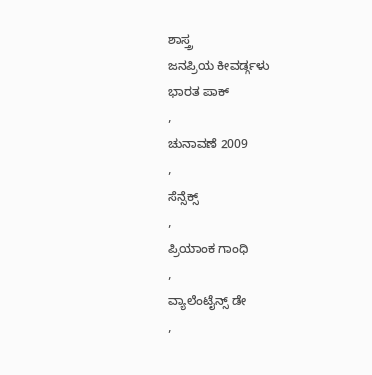ಶಾಸ್ತ್ರ
ಜನಪ್ರಿಯ ಕೀವರ್ಡ್ಗಳು
ಭಾರತ ಪಾಕ್
,
ಚುನಾವಣೆ 2009
,
ಸೆನ್ಸೆಕ್ಸ್
,
ಪ್ರಿಯಾಂಕ ಗಾಂಧಿ
,
ವ್ಯಾಲೆಂಟೈನ್ಸ್ ಡೇ
,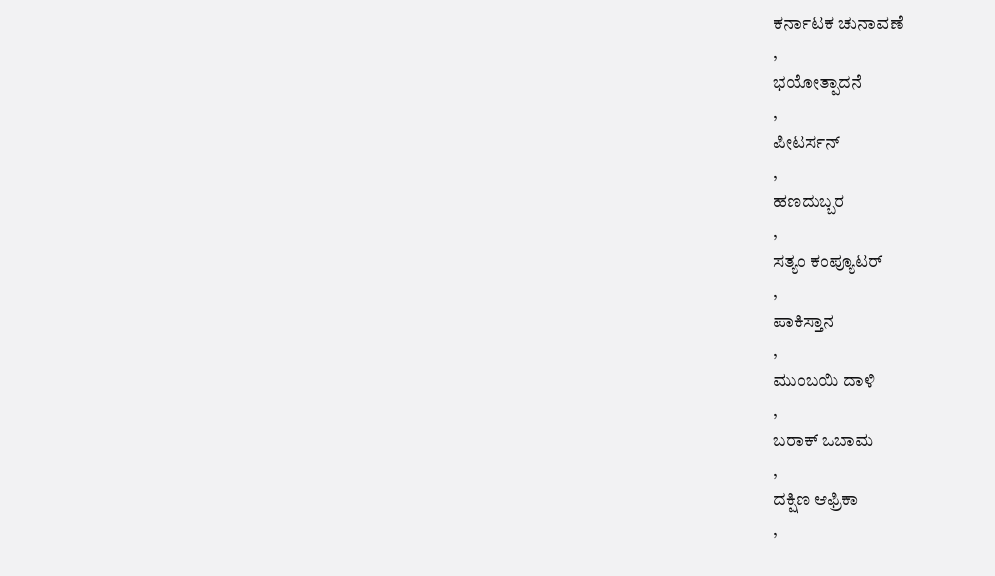ಕರ್ನಾಟಕ ಚುನಾವಣೆ
,
ಭಯೋತ್ಪಾದನೆ
,
ಪೀಟರ್ಸನ್
,
ಹಣದುಬ್ಬರ
,
ಸತ್ಯಂ ಕಂಪ್ಯೂಟರ್
,
ಪಾಕಿಸ್ತಾನ
,
ಮುಂಬಯಿ ದಾಳಿ
,
ಬರಾಕ್ ಒಬಾಮ
,
ದಕ್ಷಿಣ ಆಫ್ರಿಕಾ
,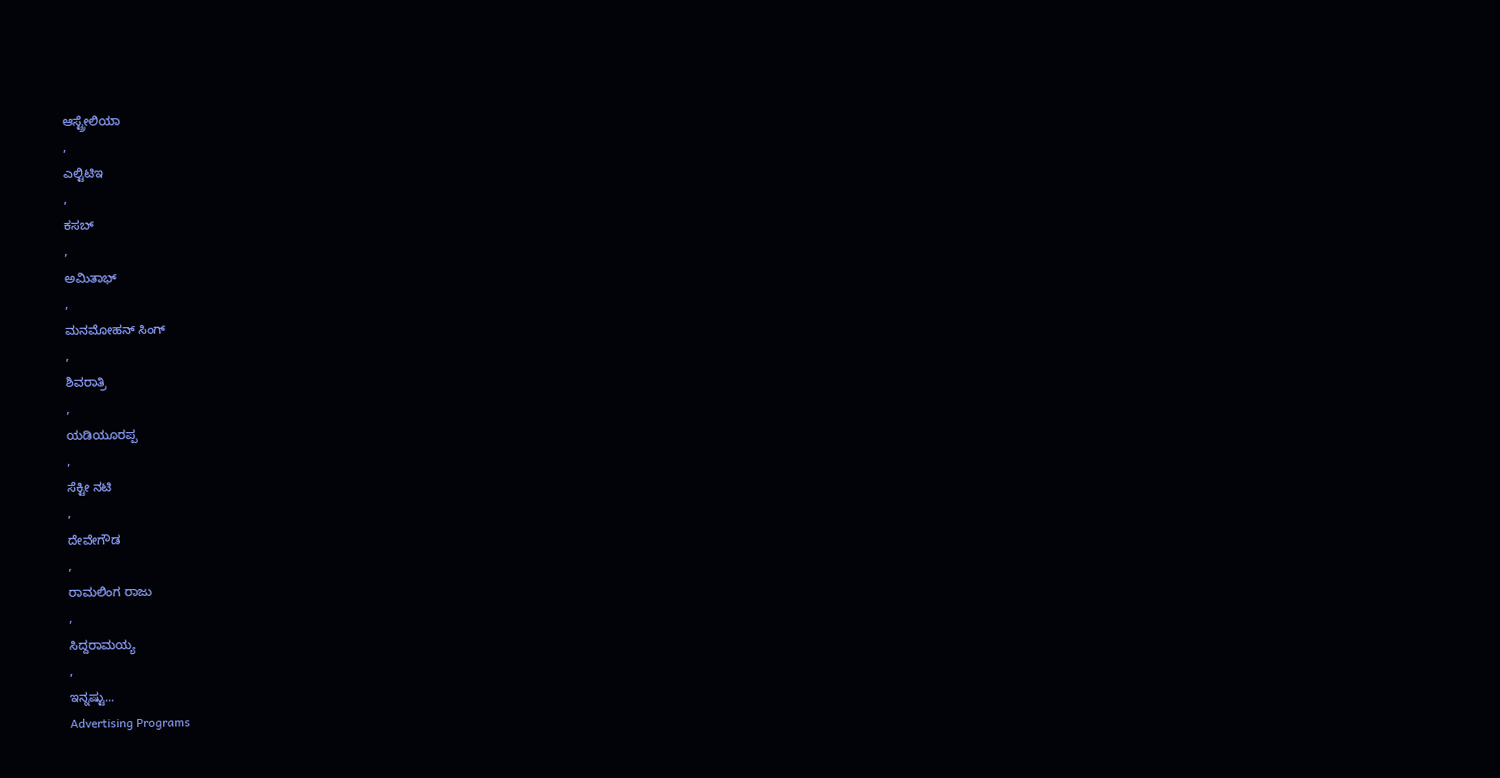ಆಸ್ಟ್ರೇಲಿಯಾ
,
ಎಲ್ಟಿಟಿಇ
,
ಕಸಬ್
,
ಅಮಿತಾಭ್
,
ಮನಮೋಹನ್ ಸಿಂಗ್
,
ಶಿವರಾತ್ರಿ
,
ಯಡಿಯೂರಪ್ಪ
,
ಸೆಕ್ಟೀ ನಟಿ
,
ದೇವೇಗೌಡ
,
ರಾಮಲಿಂಗ ರಾಜು
,
ಸಿದ್ದರಾಮಯ್ಯ
,
ಇನ್ನಷ್ಟು...
Advertising Programs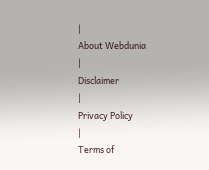|
About Webdunia
|
Disclaimer
|
Privacy Policy
|
Terms of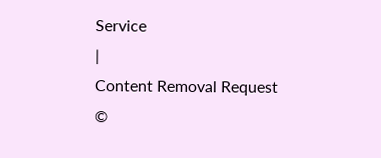Service
|
Content Removal Request
©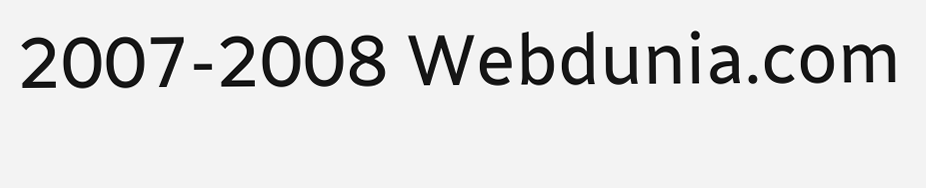2007-2008 Webdunia.com